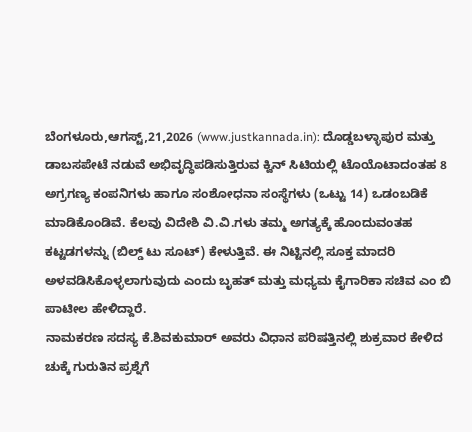ಬೆಂಗಳೂರು,ಆಗಸ್ಟ್,21,2026 (www.justkannada.in): ದೊಡ್ಡಬಳ್ಳಾಪುರ ಮತ್ತು ಡಾಬಸಪೇಟೆ ನಡುವೆ ಅಭಿವೃದ್ಧಿಪಡಿಸುತ್ತಿರುವ ಕ್ವಿನ್ ಸಿಟಿಯಲ್ಲಿ ಟೊಯೊಟಾದಂತಹ 8 ಅಗ್ರಗಣ್ಯ ಕಂಪನಿಗಳು ಹಾಗೂ ಸಂಶೋಧನಾ ಸಂಸ್ಥೆಗಳು (ಒಟ್ಟು 14) ಒಡಂಬಡಿಕೆ ಮಾಡಿಕೊಂಡಿವೆ. ಕೆಲವು ವಿದೇಶಿ ವಿ.ವಿ.ಗಳು ತಮ್ಮ ಅಗತ್ಯಕ್ಕೆ ಹೊಂದುವಂತಹ ಕಟ್ಟಡಗಳನ್ನು (ಬಿಲ್ಡ್ ಟು ಸೂಟ್) ಕೇಳುತ್ತಿವೆ. ಈ ನಿಟ್ಟಿನಲ್ಲಿ ಸೂಕ್ತ ಮಾದರಿ ಅಳವಡಿಸಿಕೊಳ್ಳಲಾಗುವುದು ಎಂದು ಬೃಹತ್ ಮತ್ತು ಮಧ್ಯಮ ಕೈಗಾರಿಕಾ ಸಚಿವ ಎಂ ಬಿ ಪಾಟೀಲ ಹೇಳಿದ್ದಾರೆ.
ನಾಮಕರಣ ಸದಸ್ಯ ಕೆ.ಶಿವಕುಮಾರ್ ಅವರು ವಿಧಾನ ಪರಿಷತ್ತಿನಲ್ಲಿ ಶುಕ್ರವಾರ ಕೇಳಿದ ಚುಕ್ಕೆ ಗುರುತಿನ ಪ್ರಶ್ನೆಗೆ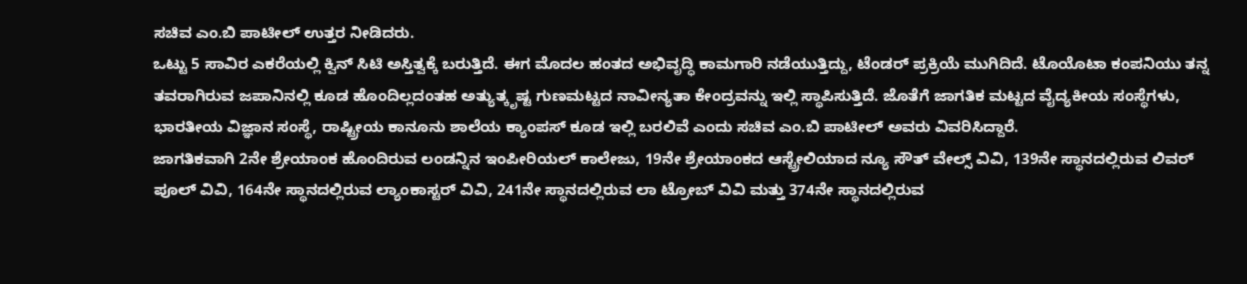ಸಚಿವ ಎಂ.ಬಿ ಪಾಟೀಲ್ ಉತ್ತರ ನೀಡಿದರು.
ಒಟ್ಟು 5 ಸಾವಿರ ಎಕರೆಯಲ್ಲಿ ಕ್ವಿನ್ ಸಿಟಿ ಅಸ್ತಿತ್ವಕ್ಕೆ ಬರುತ್ತಿದೆ. ಈಗ ಮೊದಲ ಹಂತದ ಅಭಿವೃದ್ಧಿ ಕಾಮಗಾರಿ ನಡೆಯುತ್ತಿದ್ದು, ಟೆಂಡರ್ ಪ್ರಕ್ರಿಯೆ ಮುಗಿದಿದೆ. ಟೊಯೊಟಾ ಕಂಪನಿಯು ತನ್ನ ತವರಾಗಿರುವ ಜಪಾನಿನಲ್ಲಿ ಕೂಡ ಹೊಂದಿಲ್ಲದಂತಹ ಅತ್ಯುತ್ಕೃಷ್ಟ ಗುಣಮಟ್ಟದ ನಾವೀನ್ಯತಾ ಕೇಂದ್ರವನ್ನು ಇಲ್ಲಿ ಸ್ಥಾಪಿಸುತ್ತಿದೆ. ಜೊತೆಗೆ ಜಾಗತಿಕ ಮಟ್ಟದ ವೈದ್ಯಕೀಯ ಸಂಸ್ಥೆಗಳು, ಭಾರತೀಯ ವಿಜ್ಞಾನ ಸಂಸ್ಥೆ, ರಾಷ್ಟ್ರೀಯ ಕಾನೂನು ಶಾಲೆಯ ಕ್ಯಾಂಪಸ್ ಕೂಡ ಇಲ್ಲಿ ಬರಲಿವೆ ಎಂದು ಸಚಿವ ಎಂ.ಬಿ ಪಾಟೀಲ್ ಅವರು ವಿವರಿಸಿದ್ದಾರೆ.
ಜಾಗತಿಕವಾಗಿ 2ನೇ ಶ್ರೇಯಾಂಕ ಹೊಂದಿರುವ ಲಂಡನ್ನಿನ ಇಂಪೀರಿಯಲ್ ಕಾಲೇಜು, 19ನೇ ಶ್ರೇಯಾಂಕದ ಆಸ್ಟ್ರೇಲಿಯಾದ ನ್ಯೂ ಸೌತ್ ವೇಲ್ಸ್ ವಿವಿ, 139ನೇ ಸ್ಥಾನದಲ್ಲಿರುವ ಲಿವರ್ ಪೂಲ್ ವಿವಿ, 164ನೇ ಸ್ಥಾನದಲ್ಲಿರುವ ಲ್ಯಾಂಕಾಸ್ಟರ್ ವಿವಿ, 241ನೇ ಸ್ಥಾನದಲ್ಲಿರುವ ಲಾ ಟ್ರೋಬ್ ವಿವಿ ಮತ್ತು 374ನೇ ಸ್ಥಾನದಲ್ಲಿರುವ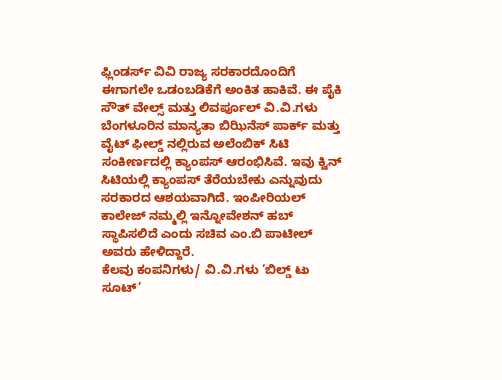ಫ್ಲಿಂಡರ್ಸ್ ವಿವಿ ರಾಜ್ಯ ಸರಕಾರದೊಂದಿಗೆ ಈಗಾಗಲೇ ಒಡಂಬಡಿಕೆಗೆ ಅಂಕಿತ ಹಾಕಿವೆ. ಈ ಪೈಕಿ ಸೌತ್ ವೇಲ್ಸ್ ಮತ್ತು ಲಿವರ್ಪೂಲ್ ವಿ.ವಿ.ಗಳು ಬೆಂಗಳೂರಿನ ಮಾನ್ಯತಾ ಬಿಝಿನೆಸ್ ಪಾರ್ಕ್ ಮತ್ತು ವೈಟ್ ಫೀಲ್ಡ್ ನಲ್ಲಿರುವ ಅಲೆಂಬಿಕ್ ಸಿಟಿ ಸಂಕೀರ್ಣದಲ್ಲಿ ಕ್ಯಾಂಪಸ್ ಆರಂಭಿಸಿವೆ. ಇವು ಕ್ವಿನ್ ಸಿಟಿಯಲ್ಲಿ ಕ್ಯಾಂಪಸ್ ತೆರೆಯಬೇಕು ಎನ್ನುವುದು ಸರಕಾರದ ಆಶಯವಾಗಿದೆ. ಇಂಪೀರಿಯಲ್ ಕಾಲೇಜ್ ನಮ್ಮಲ್ಲಿ ಇನ್ನೋವೇಶನ್ ಹಬ್ ಸ್ಥಾಪಿಸಲಿದೆ ಎಂದು ಸಚಿವ ಎಂ.ಬಿ ಪಾಟೀಲ್ ಅವರು ಹೇಳಿದ್ದಾರೆ.
ಕೆಲವು ಕಂಪನಿಗಳು/ ವಿ.ವಿ.ಗಳು ‘ಬಿಲ್ಡ್ ಟು ಸೂಟ್’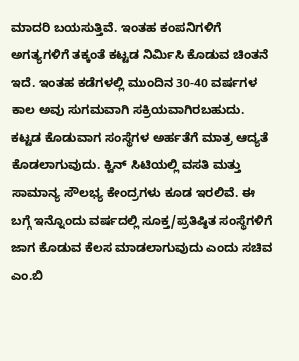ಮಾದರಿ ಬಯಸುತ್ತಿವೆ. ಇಂತಹ ಕಂಪನಿಗಳಿಗೆ ಅಗತ್ಯಗಳಿಗೆ ತಕ್ಕಂತೆ ಕಟ್ಟಡ ನಿರ್ಮಿಸಿ ಕೊಡುವ ಚಿಂತನೆ ಇದೆ. ಇಂತಹ ಕಡೆಗಳಲ್ಲಿ ಮುಂದಿನ 30-40 ವರ್ಷಗಳ ಕಾಲ ಅವು ಸುಗಮವಾಗಿ ಸಕ್ರಿಯವಾಗಿರಬಹುದು. ಕಟ್ಟಡ ಕೊಡುವಾಗ ಸಂಸ್ಥೆಗಳ ಅರ್ಹತೆಗೆ ಮಾತ್ರ ಆದ್ಯತೆ ಕೊಡಲಾಗುವುದು. ಕ್ವಿನ್ ಸಿಟಿಯಲ್ಲಿ ವಸತಿ ಮತ್ತು ಸಾಮಾನ್ಯ ಸೌಲಭ್ಯ ಕೇಂದ್ರಗಳು ಕೂಡ ಇರಲಿವೆ. ಈ ಬಗ್ಗೆ ಇನ್ನೊಂದು ವರ್ಷದಲ್ಲಿ ಸೂಕ್ತ/ಪ್ರತಿಷ್ಠಿತ ಸಂಸ್ಥೆಗಳಿಗೆ ಜಾಗ ಕೊಡುವ ಕೆಲಸ ಮಾಡಲಾಗುವುದು ಎಂದು ಸಚಿವ ಎಂ.ಬಿ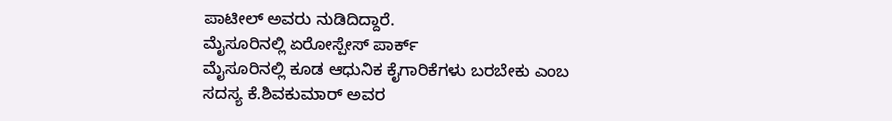ಪಾಟೀಲ್ ಅವರು ನುಡಿದಿದ್ದಾರೆ.
ಮೈಸೂರಿನಲ್ಲಿ ಏರೋಸ್ಪೇಸ್ ಪಾರ್ಕ್
ಮೈಸೂರಿನಲ್ಲಿ ಕೂಡ ಆಧುನಿಕ ಕೈಗಾರಿಕೆಗಳು ಬರಬೇಕು ಎಂಬ ಸದಸ್ಯ ಕೆ.ಶಿವಕುಮಾರ್ ಅವರ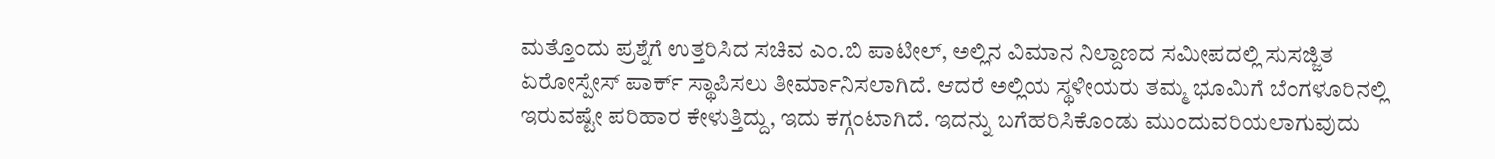ಮತ್ತೊಂದು ಪ್ರಶ್ನೆಗೆ ಉತ್ತರಿಸಿದ ಸಚಿವ ಎಂ.ಬಿ ಪಾಟೀಲ್, ಅಲ್ಲಿನ ವಿಮಾನ ನಿಲ್ದಾಣದ ಸಮೀಪದಲ್ಲಿ ಸುಸಜ್ಜಿತ ಏರೋಸ್ಪೇಸ್ ಪಾರ್ಕ್ ಸ್ಥಾಪಿಸಲು ತೀರ್ಮಾನಿಸಲಾಗಿದೆ. ಆದರೆ ಅಲ್ಲಿಯ ಸ್ಥಳೀಯರು ತಮ್ಮ ಭೂಮಿಗೆ ಬೆಂಗಳೂರಿನಲ್ಲಿ ಇರುವಷ್ಟೇ ಪರಿಹಾರ ಕೇಳುತ್ತಿದ್ದು, ಇದು ಕಗ್ಗಂಟಾಗಿದೆ. ಇದನ್ನು ಬಗೆಹರಿಸಿಕೊಂಡು ಮುಂದುವರಿಯಲಾಗುವುದು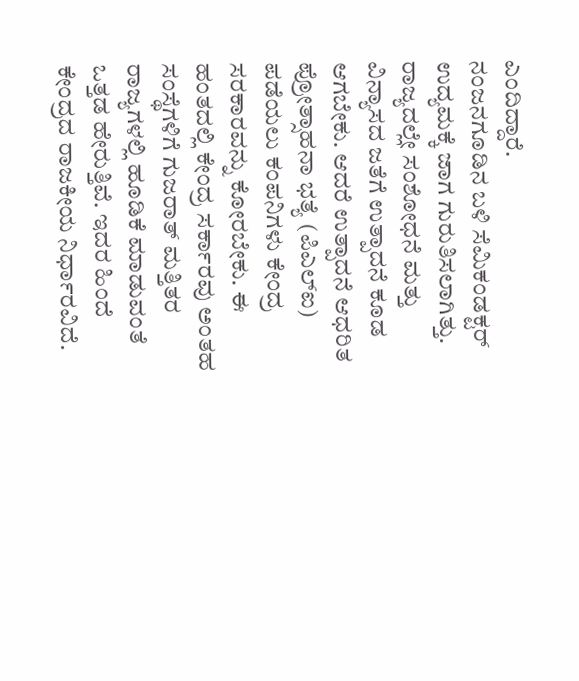ಎಂದಿದ್ದಾರೆ.
ನಂಜನಗೂಡಿನ ಬಳಿ ಸೆಮಿಕಂಡಕ್ಟರ್ ಉದ್ಯಮಕ್ಕೆ ಜಾಗ ಗುರುತಿಸಲಾಗಿತ್ತು. ರಾಜ್ಯದಲ್ಲೇ ಸಂಶೋಧನೆ ಮತ್ತು ವಿನ್ಯಾಸದ ಜತೆಗೆ ಉತ್ಪಾದನೆ ಕೂಡ ಆಗಬೇಕು. ಆದರೆ ಉತ್ಪಾದನೆ ಆಧರಿತ ಪ್ರೋತ್ಸಾಹನಾ ಭತ್ಯೆ (ಪಿಎಲ್ಐ) ಪಡೆಯಲು ಕಂಪನಿಗಳು ಕೇಂದ್ರ ಸರಕಾರವನ್ನು ಕೋರಬೇಕು. ಈ ಹಂತದಲ್ಲಿ ಕೇಂದ್ರ ಸರ್ಕಾರವು ಅಂತಹ ಸಂಸ್ಥೆಗಳಿಗೆ ಗುಜರಾತ್ ಮತ್ತಿತರ ರಾಜ್ಯಗಳಲ್ಲಿ ಹೂಡಿಕೆ ಮಾಡುವಂತೆ ಒತ್ತಡ ಹೇರುತ್ತಿವೆ. ಇದರ ಹಿಂದೆ ಕೇಂದ್ರದ ರಾಜಕೀಯ ನಿರ್ಧಾರವಿದೆ.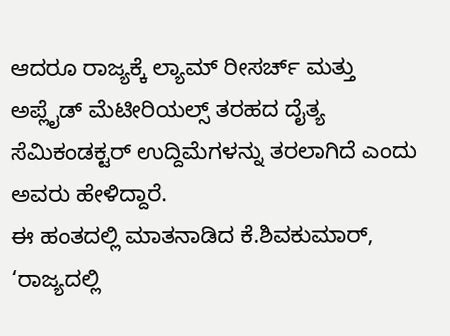ಆದರೂ ರಾಜ್ಯಕ್ಕೆ ಲ್ಯಾಮ್ ರೀಸರ್ಚ್ ಮತ್ತು ಅಪ್ಲೈಡ್ ಮೆಟೀರಿಯಲ್ಸ್ ತರಹದ ದೈತ್ಯ ಸೆಮಿಕಂಡಕ್ಟರ್ ಉದ್ದಿಮೆಗಳನ್ನು ತರಲಾಗಿದೆ ಎಂದು ಅವರು ಹೇಳಿದ್ದಾರೆ.
ಈ ಹಂತದಲ್ಲಿ ಮಾತನಾಡಿದ ಕೆ.ಶಿವಕುಮಾರ್, ‘ರಾಜ್ಯದಲ್ಲಿ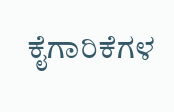ಕೈಗಾರಿಕೆಗಳ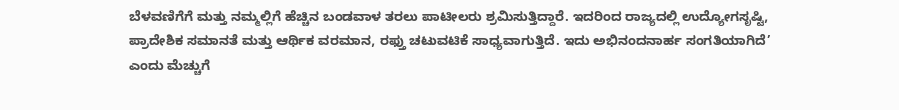ಬೆಳವಣಿಗೆಗೆ ಮತ್ತು ನಮ್ಮಲ್ಲಿಗೆ ಹೆಚ್ಚಿನ ಬಂಡವಾಳ ತರಲು ಪಾಟೀಲರು ಶ್ರಮಿಸುತ್ತಿದ್ದಾರೆ. ಇದರಿಂದ ರಾಜ್ಯದಲ್ಲಿ ಉದ್ಯೋಗಸೃಷ್ಟಿ, ಪ್ರಾದೇಶಿಕ ಸಮಾನತೆ ಮತ್ತು ಆರ್ಥಿಕ ವರಮಾನ, ರಫ್ತು ಚಟುವಟಿಕೆ ಸಾಧ್ಯವಾಗುತ್ತಿದೆ. ಇದು ಅಭಿನಂದನಾರ್ಹ ಸಂಗತಿಯಾಗಿದೆ’ ಎಂದು ಮೆಚ್ಚುಗೆ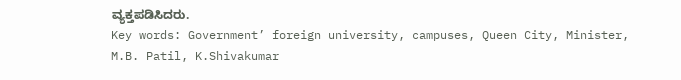ವ್ಯಕ್ತಪಡಿಸಿದರು.
Key words: Government’ foreign university, campuses, Queen City, Minister, M.B. Patil, K.Shivakumar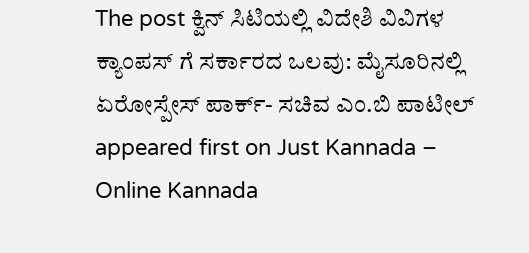The post ಕ್ವಿನ್ ಸಿಟಿಯಲ್ಲಿ ವಿದೇಶಿ ವಿವಿಗಳ ಕ್ಯಾಂಪಸ್ ಗೆ ಸರ್ಕಾರದ ಒಲವು: ಮೈಸೂರಿನಲ್ಲಿ ಏರೋಸ್ಪೇಸ್ ಪಾರ್ಕ್- ಸಚಿವ ಎಂ.ಬಿ ಪಾಟೀಲ್ appeared first on Just Kannada – Online Kannada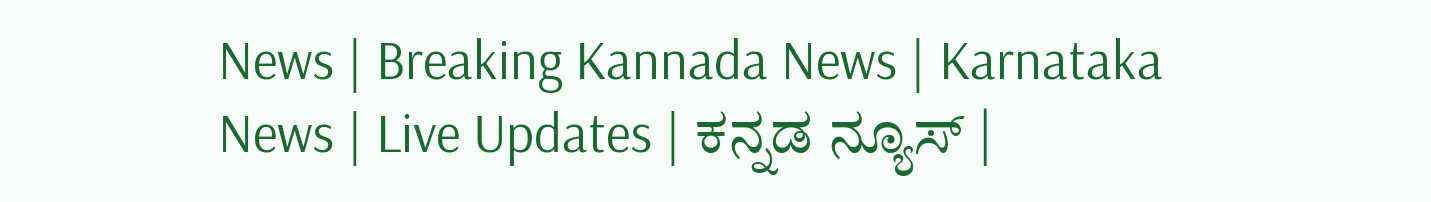News | Breaking Kannada News | Karnataka News | Live Updates | ಕನ್ನಡ ನ್ಯೂಸ್ |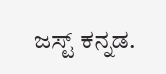ಜಸ್ಟ್ ಕನ್ನಡ.